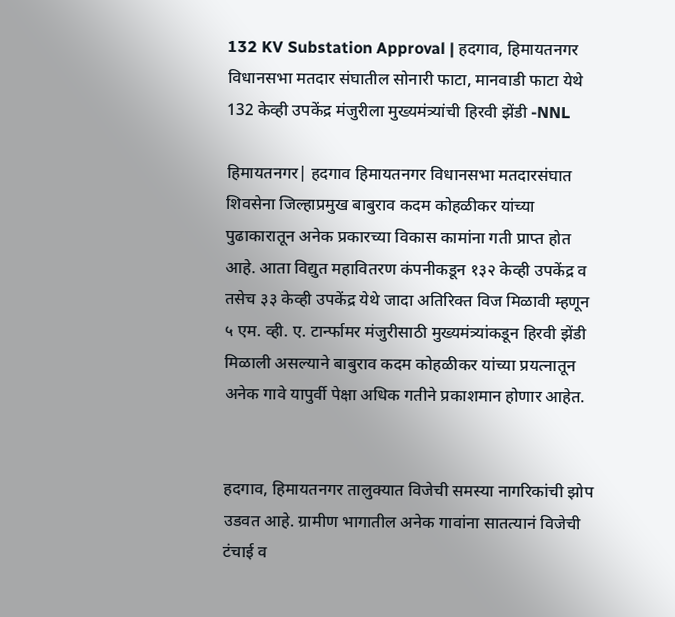132 KV Substation Approval | हदगाव, हिमायतनगर विधानसभा मतदार संघातील सोनारी फाटा, मानवाडी फाटा येथे 132 केव्ही उपकेंद्र मंजुरीला मुख्यमंत्र्यांची हिरवी झेंडी -NNL

हिमायतनगर| हदगाव हिमायतनगर विधानसभा मतदारसंघात शिवसेना जिल्हाप्रमुख बाबुराव कदम कोहळीकर यांच्या पुढाकारातून अनेक प्रकारच्या विकास कामांना गती प्राप्त होत आहे. आता विद्युत महावितरण कंपनीकडून १३२ केव्ही उपकेंद्र व तसेच ३३ केव्ही उपकेंद्र येथे जादा अतिरिक्त विज मिळावी म्हणून ५ एम. व्ही. ए. टार्न्फामर मंजुरीसाठी मुख्यमंत्र्यांकडून हिरवी झेंडी मिळाली असल्याने बाबुराव कदम कोहळीकर यांच्या प्रयत्नातून अनेक गावे यापुर्वी पेक्षा अधिक गतीने प्रकाशमान होणार आहेत.


हदगाव, हिमायतनगर तालुक्यात विजेची समस्या नागरिकांची झोप उडवत आहे. ग्रामीण भागातील अनेक गावांना सातत्यानं विजेची टंचाई व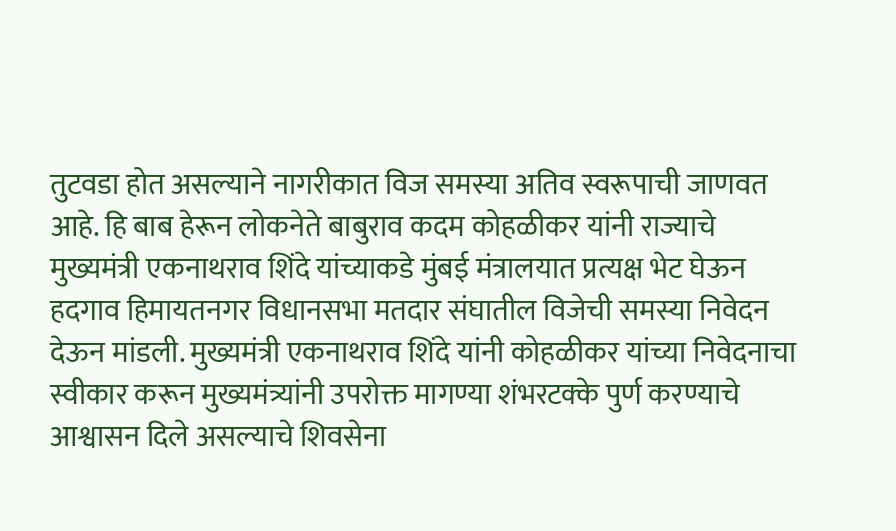तुटवडा होत असल्याने नागरीकात विज समस्या अतिव स्वरूपाची जाणवत आहे. हि बाब हेरून लोकनेते बाबुराव कदम कोहळीकर यांनी राज्याचे मुख्यमंत्री एकनाथराव शिंदे यांच्याकडे मुंबई मंत्रालयात प्रत्यक्ष भेट घेऊन हदगाव हिमायतनगर विधानसभा मतदार संघातील विजेची समस्या निवेदन देऊन मांडली. मुख्यमंत्री एकनाथराव शिंदे यांनी कोहळीकर यांच्या निवेदनाचा स्वीकार करून मुख्यमंत्र्यांनी उपरोक्त मागण्या शंभरटक्के पुर्ण करण्याचे आश्वासन दिले असल्याचे शिवसेना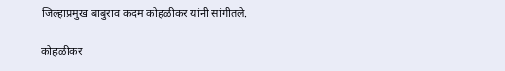जिल्हाप्रमुख बाबुराव कदम कोहळीकर यांनी सांगीतले.

कोहळीकर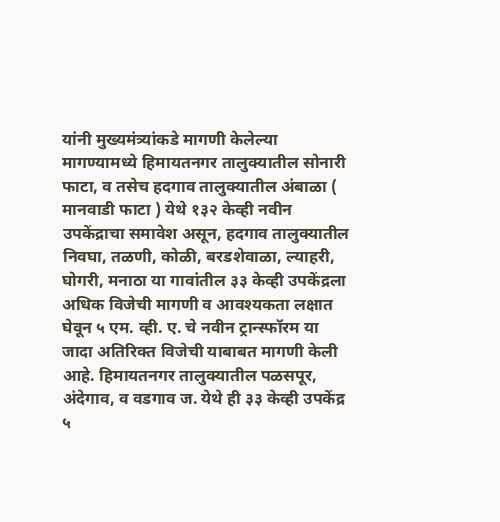यांनी मुख्यमंत्र्यांकडे मागणी केलेल्या मागण्यामध्ये हिमायतनगर तालुक्यातील सोनारी फाटा, व तसेच हदगाव तालुक्यातील अंबाळा ( मानवाडी फाटा ) येथे १३२ केव्ही नवीन उपकेंद्राचा समावेश असून, हदगाव तालुक्यातील निवघा, तळणी, कोळी, बरडशेवाळा, ल्याहरी, घोगरी, मनाठा या गावांतील ३३ केव्ही उपकेंद्रला अधिक विजेची मागणी व आवश्यकता लक्षात घेवून ५ एम. व्ही. ए. चे नवीन ट्रान्स्फॉरम या जादा अतिरिक्त विजेची याबाबत मागणी केली आहे. हिमायतनगर तालुक्यातील पळसपूर, अंदेगाव, व वडगाव ज. येथे ही ३३ केव्ही उपकेंद्र ५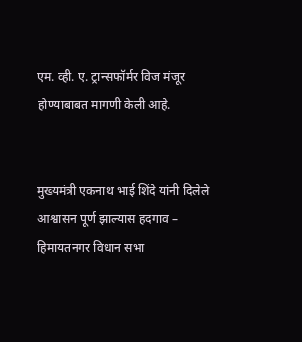एम. व्ही. ए. ट्रान्सफॉर्मर विज मंजूर होण्याबाबत मागणी केली आहे.


मुख्यमंत्री एकनाथ भाई शिंदे यांनी दिलेले आश्वासन पूर्ण झाल्यास हदगाव – हिमायतनगर विधान सभा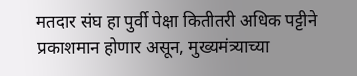मतदार संघ हा पुर्वी पेक्षा कितीतरी अधिक पट्टीने प्रकाशमान होणार असून, मुख्यमंत्र्याच्या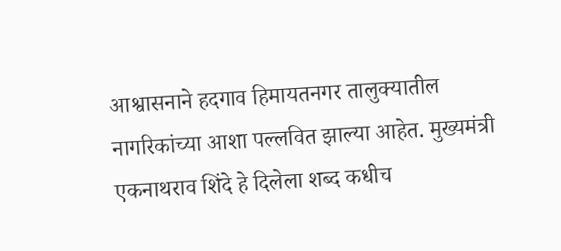आश्वासनाने हदगाव हिमायतनगर तालुक्यातील नागरिकांच्या आशा पल्लवित झाल्या आहेत. मुख्यमंत्री एकनाथराव शिंदे हे दिलेला शब्द कधीच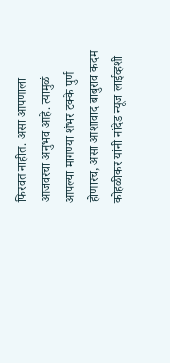फिरवत नाहीत. असा आपणाला आजवरचा अनुभव आहे. त्यामुळं आपल्या मागण्या शंभर टक्के पुर्ण होणारच, असा आशावाद बाबुराव कदम कोहळीकर यांनी नांदेड न्यूज लाईव्हशी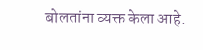बोलतांना व्यक्त केला आहे.